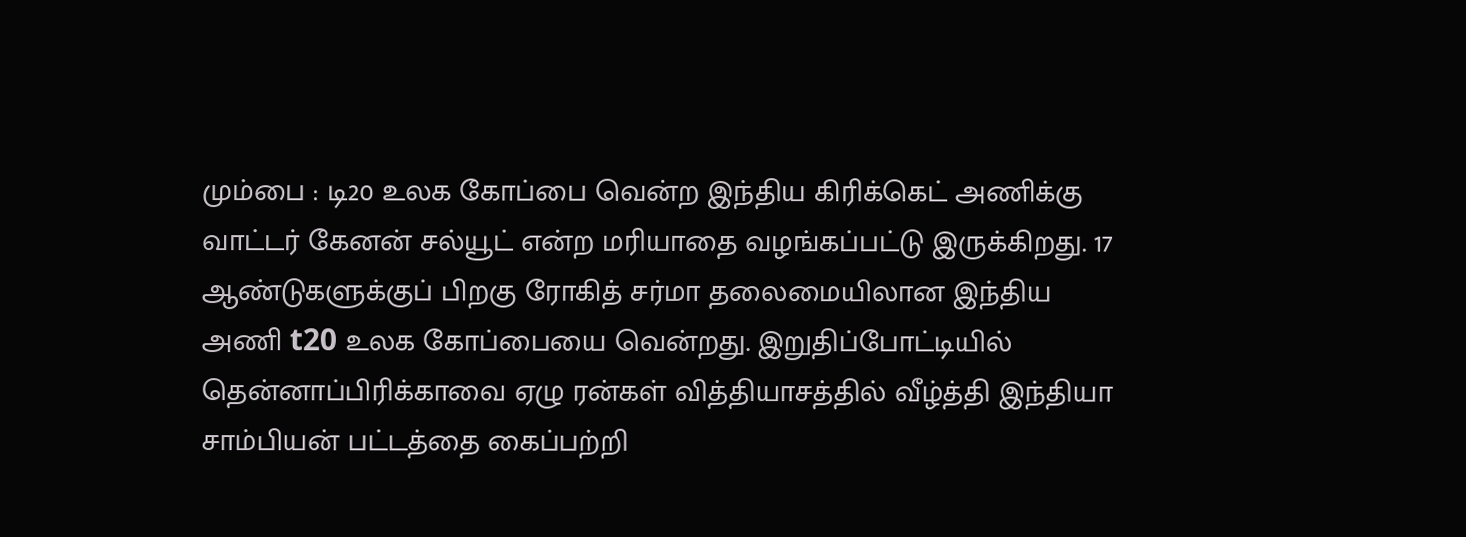மும்பை : டி20 உலக கோப்பை வென்ற இந்திய கிரிக்கெட் அணிக்கு வாட்டர் கேனன் சல்யூட் என்ற மரியாதை வழங்கப்பட்டு இருக்கிறது. 17 ஆண்டுகளுக்குப் பிறகு ரோகித் சர்மா தலைமையிலான இந்திய அணி t20 உலக கோப்பையை வென்றது. இறுதிப்போட்டியில் தென்னாப்பிரிக்காவை ஏழு ரன்கள் வித்தியாசத்தில் வீழ்த்தி இந்தியா சாம்பியன் பட்டத்தை கைப்பற்றி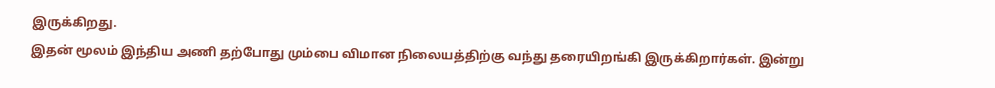இருக்கிறது.
இதன் மூலம் இந்திய அணி தற்போது மும்பை விமான நிலையத்திற்கு வந்து தரையிறங்கி இருக்கிறார்கள். இன்று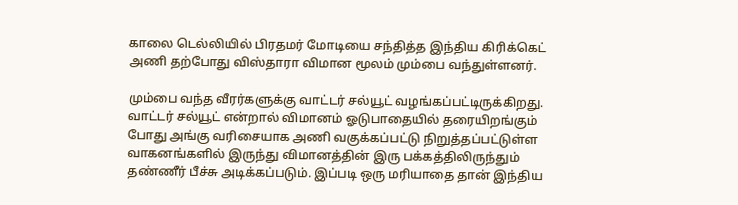காலை டெல்லியில் பிரதமர் மோடியை சந்தித்த இந்திய கிரிக்கெட் அணி தற்போது விஸ்தாரா விமான மூலம் மும்பை வந்துள்ளனர்.

மும்பை வந்த வீரர்களுக்கு வாட்டர் சல்யூட் வழங்கப்பட்டிருக்கிறது. வாட்டர் சல்யூட் என்றால் விமானம் ஓடுபாதையில் தரையிறங்கும் போது அங்கு வரிசையாக அணி வகுக்கப்பட்டு நிறுத்தப்பட்டுள்ள வாகனங்களில் இருந்து விமானத்தின் இரு பக்கத்திலிருந்தும் தண்ணீர் பீச்சு அடிக்கப்படும். இப்படி ஒரு மரியாதை தான் இந்திய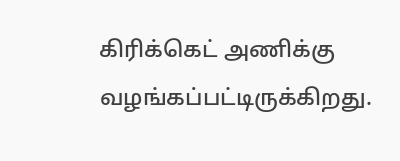கிரிக்கெட் அணிக்கு வழங்கப்பட்டிருக்கிறது.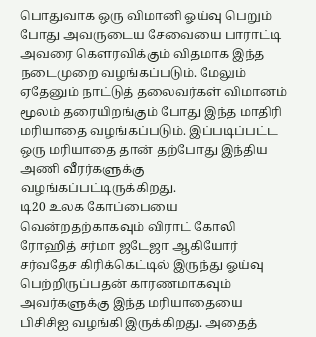பொதுவாக ஒரு விமானி ஓய்வு பெறும் போது அவருடைய சேவையை பாராட்டி அவரை கௌரவிக்கும் விதமாக இந்த நடைமுறை வழங்கப்படும். மேலும் ஏதேனும் நாட்டுத் தலைவர்கள் விமானம் மூலம் தரையிறங்கும் போது இந்த மாதிரி மரியாதை வழங்கப்படும். இப்படிப்பட்ட ஒரு மரியாதை தான் தற்போது இந்திய அணி வீரர்களுக்கு வழங்கப்பட்டிருக்கிறது.
டி20 உலக கோப்பையை வென்றதற்காகவும் விராட் கோலி ரோஹித் சர்மா ஜடேஜா ஆகியோர் சர்வதேச கிரிக்கெட்டில் இருந்து ஓய்வு பெற்றிருப்பதன் காரணமாகவும் அவர்களுக்கு இந்த மரியாதையை பிசிசிஐ வழங்கி இருக்கிறது. அதைத்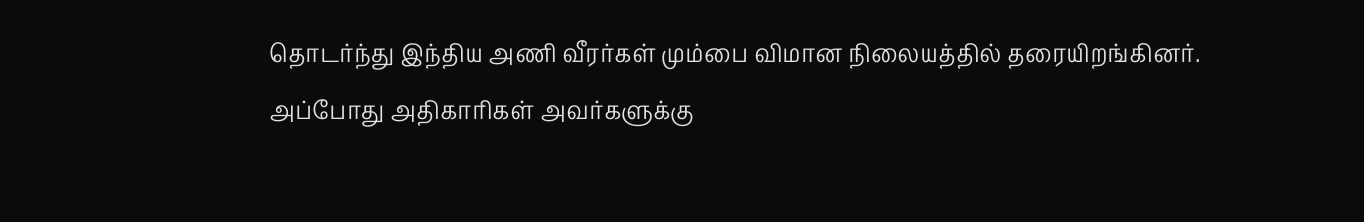தொடர்ந்து இந்திய அணி வீரர்கள் மும்பை விமான நிலையத்தில் தரையிறங்கினர்.
அப்போது அதிகாரிகள் அவர்களுக்கு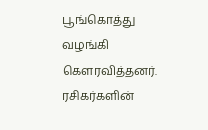பூங்கொத்து வழங்கி கௌரவித்தனர். ரசிகர்களின்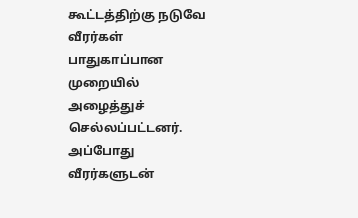கூட்டத்திற்கு நடுவே வீரர்கள் பாதுகாப்பான முறையில் அழைத்துச் செல்லப்பட்டனர். அப்போது வீரர்களுடன்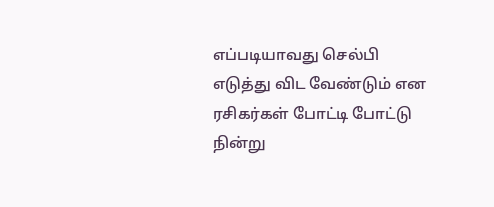எப்படியாவது செல்பி எடுத்து விட வேண்டும் என ரசிகர்கள் போட்டி போட்டு நின்று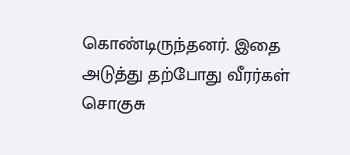கொண்டிருந்தனர். இதை அடுத்து தற்போது வீரர்கள் சொகுசு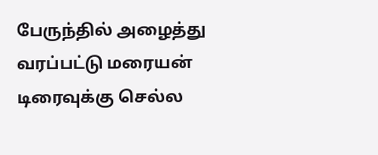பேருந்தில் அழைத்து வரப்பட்டு மரையன் டிரைவுக்கு செல்ல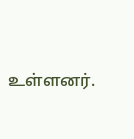உள்ளனர்.